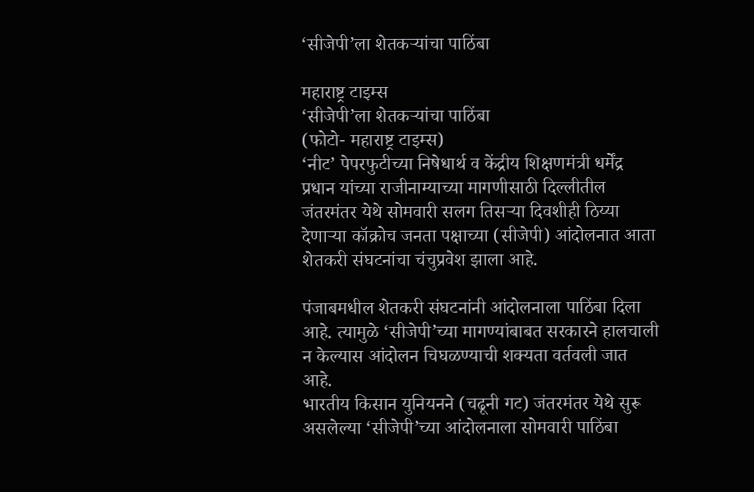‘सीजेपी’ला शेतकऱ्यांचा पाठिंबा

महाराष्ट्र टाइम्स
‘सीजेपी’ला शेतकऱ्यांचा पाठिंबा
(फोटो- महाराष्ट्र टाइम्स)
‘नीट’ पेपरफुटीच्या निषेधार्थ व केंद्रीय शिक्षणमंत्री धर्मेंद्र प्रधान यांच्या राजीनाम्याच्या मागणीसाठी दिल्लीतील जंतरमंतर येथे सोमवारी सलग तिसऱ्या दिवशीही ठिय्या देणाऱ्या कॉक्रोच जनता पक्षाच्या (सीजेपी) आंदोलनात आता शेतकरी संघटनांचा चंचुप्रवेश झाला आहे.

पंजाबमधील शेतकरी संघटनांनी आंदोलनाला पाठिंबा दिला आहे. त्यामुळे ‘सीजेपी’च्या मागण्यांबाबत सरकारने हालचाली न केल्यास आंदोलन चिघळण्याची शक्यता वर्तवली जात आहे.
भारतीय किसान युनियनने (चढूनी गट) जंतरमंतर येथे सुरू असलेल्या ‘सीजेपी’च्या आंदोलनाला सोमवारी पाठिंबा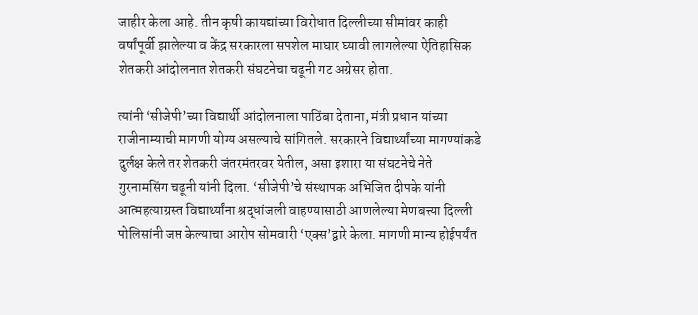जाहीर केला आहे. तीन कृषी कायद्यांच्या विरोधात दिल्लीच्या सीमांवर काही वर्षांपूर्वी झालेल्या व केंद्र सरकारला सपशेल माघार घ्यावी लागलेल्या ऐतिहासिक शेतकरी आंदोलनात शेतकरी संघटनेचा चढूनी गट अग्रेसर होता.

त्यांनी ‘सीजेपी’च्या विद्यार्थी आंदोलनाला पाठिंबा देताना, मंत्री प्रधान यांच्या राजीनाम्याची मागणी योग्य असल्याचे सांगितले. सरकारने विद्यार्थ्यांच्या मागण्यांकडे दुर्लक्ष केले तर शेतकरी जंतरमंतरवर येतील, असा इशारा या संघटनेचे नेते गुरनामसिंग चढूनी यांनी दिला. ‘सीजेपी’चे संस्थापक अभिजित दीपके यांनी आत्महत्याग्रस्त विद्यार्थ्यांना श्रद्धांजली वाहण्यासाठी आणलेल्या मेणबत्त्या दिल्ली पोलिसांनी जप्त केल्याचा आरोप सोमवारी ‘एक्स’द्वारे केला. मागणी मान्य होईपर्यंत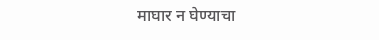माघार न घेण्याचा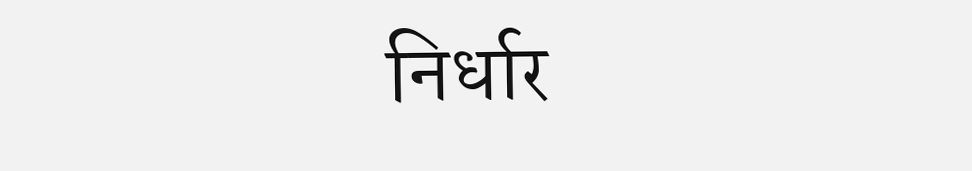निर्धार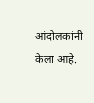आंदोलकांनी केला आहे.